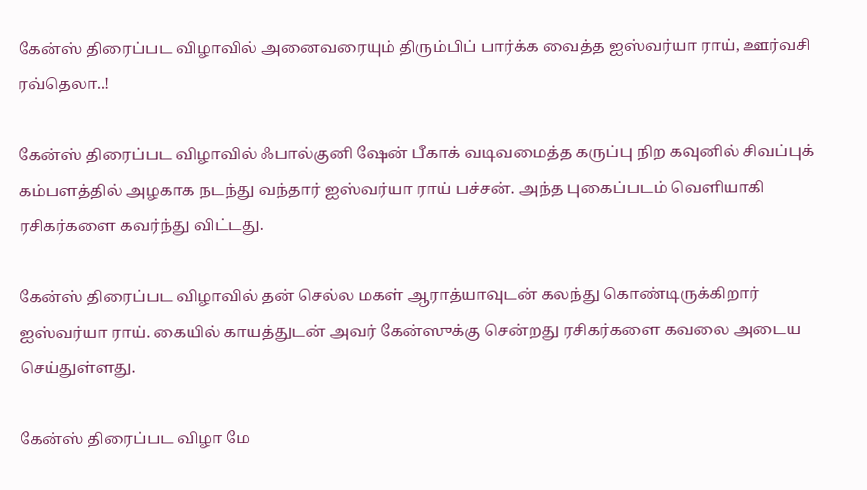கேன்ஸ் திரைப்பட விழாவில் அனைவரையும் திரும்பிப் பார்க்க வைத்த ஐஸ்வர்யா ராய், ஊர்வசி ரவ்தெலா..!

கேன்ஸ் திரைப்பட விழாவில் ஃபால்குனி ஷேன் பீகாக் வடிவமைத்த கருப்பு நிற கவுனில் சிவப்புக் கம்பளத்தில் அழகாக நடந்து வந்தார் ஐஸ்வர்யா ராய் பச்சன். அந்த புகைப்படம் வெளியாகி ரசிகர்களை கவர்ந்து விட்டது.

கேன்ஸ் திரைப்பட விழாவில் தன் செல்ல மகள் ஆராத்யாவுடன் கலந்து கொண்டிருக்கிறார் ஐஸ்வர்யா ராய். கையில் காயத்துடன் அவர் கேன்ஸுக்கு சென்றது ரசிகர்களை கவலை அடைய செய்துள்ளது.

கேன்ஸ் திரைப்பட விழா மே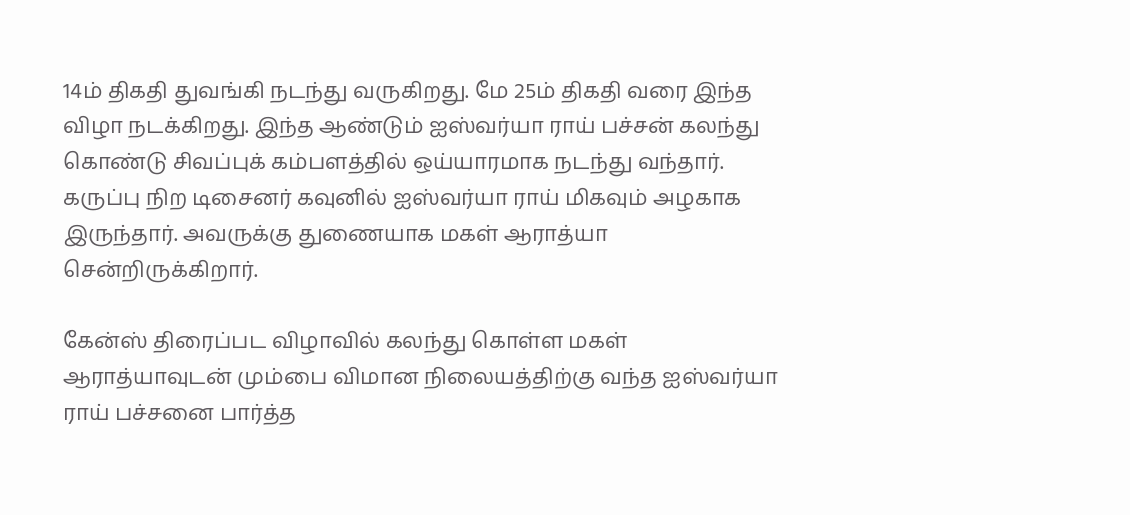14ம் திகதி துவங்கி நடந்து வருகிறது. மே 25ம் திகதி வரை இந்த விழா நடக்கிறது. இந்த ஆண்டும் ஐஸ்வர்யா ராய் பச்சன் கலந்து கொண்டு சிவப்புக் கம்பளத்தில் ஒய்யாரமாக நடந்து வந்தார். கருப்பு நிற டிசைனர் கவுனில் ஐஸ்வர்யா ராய் மிகவும் அழகாக இருந்தார். அவருக்கு துணையாக மகள் ஆராத்யா சென்றிருக்கிறார்.

கேன்ஸ் திரைப்பட விழாவில் கலந்து கொள்ள மகள் ஆராத்யாவுடன் மும்பை விமான நிலையத்திற்கு வந்த ஐஸ்வர்யா ராய் பச்சனை பார்த்த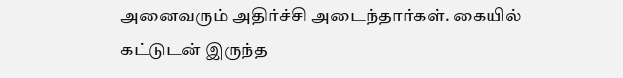அனைவரும் அதிர்ச்சி அடைந்தார்கள். கையில் கட்டுடன் இருந்த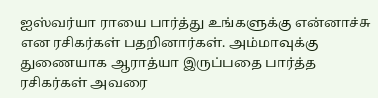ஐஸ்வர்யா ராயை பார்த்து உங்களுக்கு என்னாச்சு என ரசிகர்கள் பதறினார்கள். அம்மாவுக்கு துணையாக ஆராத்யா இருப்பதை பார்த்த ரசிகர்கள் அவரை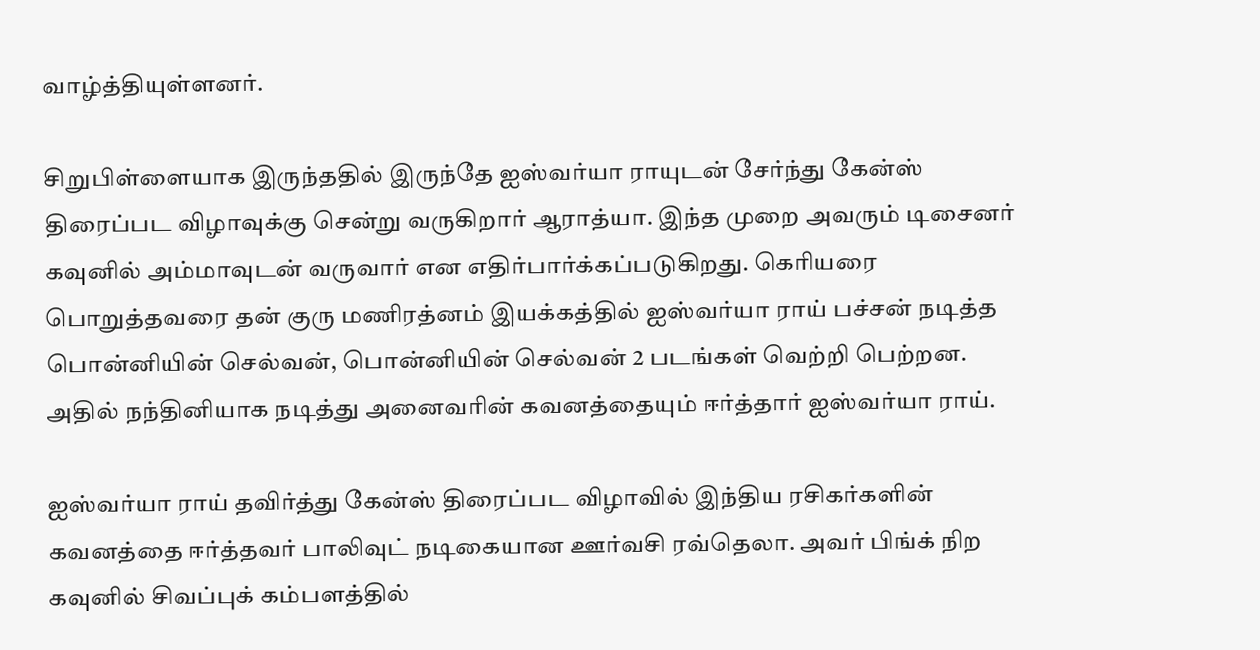வாழ்த்தியுள்ளனர்.

சிறுபிள்ளையாக இருந்ததில் இருந்தே ஐஸ்வர்யா ராயுடன் சேர்ந்து கேன்ஸ் திரைப்பட விழாவுக்கு சென்று வருகிறார் ஆராத்யா. இந்த முறை அவரும் டிசைனர் கவுனில் அம்மாவுடன் வருவார் என எதிர்பார்க்கப்படுகிறது. கெரியரை பொறுத்தவரை தன் குரு மணிரத்னம் இயக்கத்தில் ஐஸ்வர்யா ராய் பச்சன் நடித்த பொன்னியின் செல்வன், பொன்னியின் செல்வன் 2 படங்கள் வெற்றி பெற்றன. அதில் நந்தினியாக நடித்து அனைவரின் கவனத்தையும் ஈர்த்தார் ஐஸ்வர்யா ராய்.

ஐஸ்வர்யா ராய் தவிர்த்து கேன்ஸ் திரைப்பட விழாவில் இந்திய ரசிகர்களின் கவனத்தை ஈர்த்தவர் பாலிவுட் நடிகையான ஊர்வசி ரவ்தெலா. அவர் பிங்க் நிற கவுனில் சிவப்புக் கம்பளத்தில்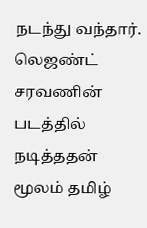நடந்து வந்தார். லெஜண்ட் சரவணின் படத்தில் நடித்ததன் மூலம் தமிழ்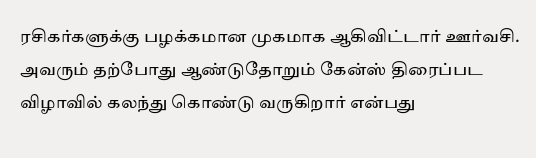ரசிகர்களுக்கு பழக்கமான முகமாக ஆகிவிட்டார் ஊர்வசி. அவரும் தற்போது ஆண்டுதோறும் கேன்ஸ் திரைப்பட விழாவில் கலந்து கொண்டு வருகிறார் என்பது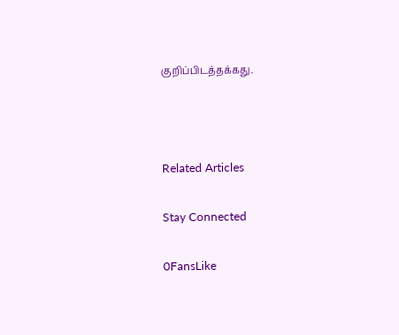குறிப்பிடத்தக்கது.



Related Articles

Stay Connected

0FansLike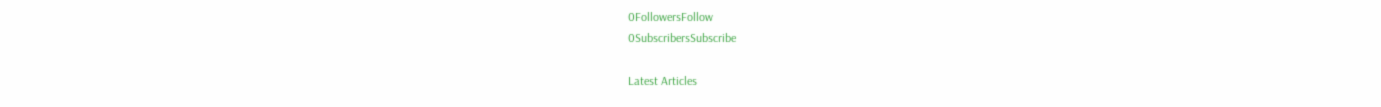0FollowersFollow
0SubscribersSubscribe

Latest Articles